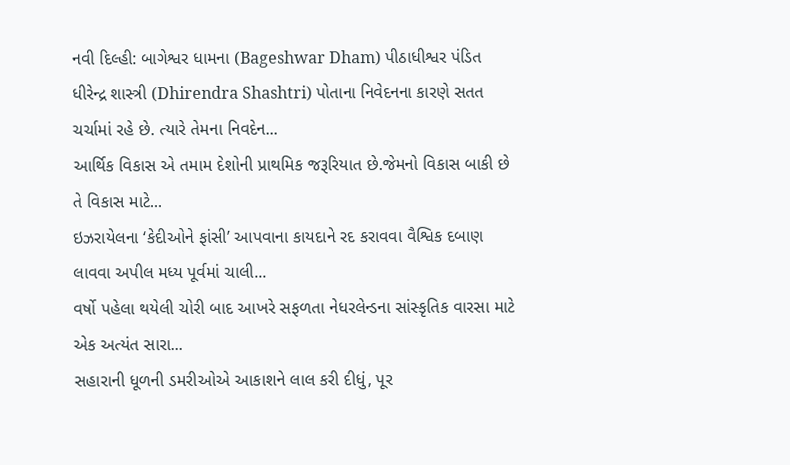નવી દિલ્હી: બાગેશ્વર ધામના (Bageshwar Dham) પીઠાધીશ્વર પંડિત ધીરેન્દ્ર શાસ્ત્રી (Dhirendra Shashtri) પોતાના નિવેદનના કારણે સતત ચર્ચામાં રહે છે. ત્યારે તેમના નિવદેન...
આર્થિક વિકાસ એ તમામ દેશોની પ્રાથમિક જરૂરિયાત છે.જેમનો વિકાસ બાકી છે તે વિકાસ માટે...
ઇઝરાયેલના ‘કેદીઓને ફાંસી’ આપવાના કાયદાને રદ કરાવવા વૈશ્વિક દબાણ લાવવા અપીલ મધ્ય પૂર્વમાં ચાલી...
વર્ષો પહેલા થયેલી ચોરી બાદ આખરે સફળતા નેધરલેન્ડના સાંસ્કૃતિક વારસા માટે એક અત્યંત સારા...
સહારાની ધૂળની ડમરીઓએ આકાશને લાલ કરી દીધું, પૂર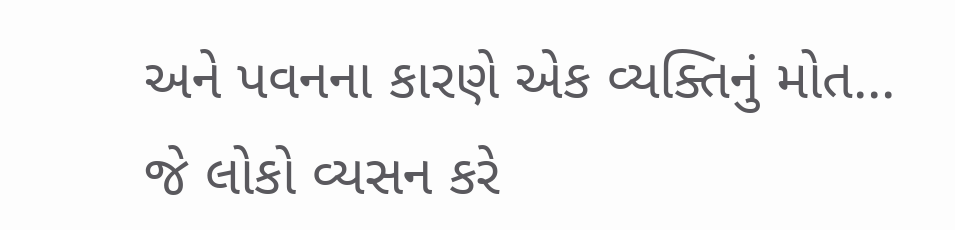અને પવનના કારણે એક વ્યક્તિનું મોત...
જે લોકો વ્યસન કરે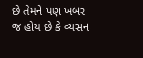છે તેમને પણ ખબર જ હોય છે કે વ્યસન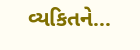વ્યકિતને...